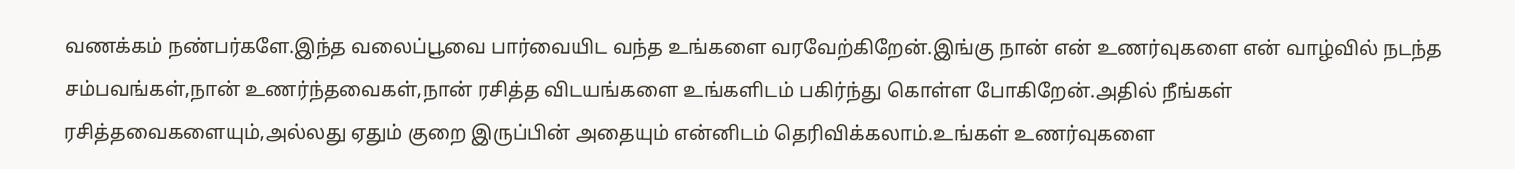வணக்கம் நண்பர்களே.இந்த வலைப்பூவை பார்வையிட வந்த உங்களை வரவேற்கிறேன்.இங்கு நான் என் உணர்வுகளை என் வாழ்வில் நடந்த சம்பவங்கள்,நான் உணர்ந்தவைகள்,நான் ரசித்த விடயங்களை உங்களிடம் பகிர்ந்து கொள்ள போகிறேன்.அதில் நீங்கள் ரசித்தவைகளையும்,அல்லது ஏதும் குறை இருப்பின் அதையும் என்னிடம் தெரிவிக்கலாம்.உங்கள் உணர்வுகளை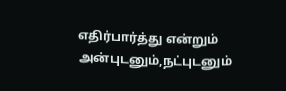எதிர்பார்த்து என்றும் அன்புடனும்,நட்புடனும்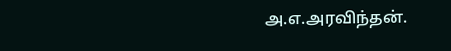அ.எ.அரவிந்தன்.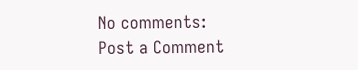No comments:
Post a Comment